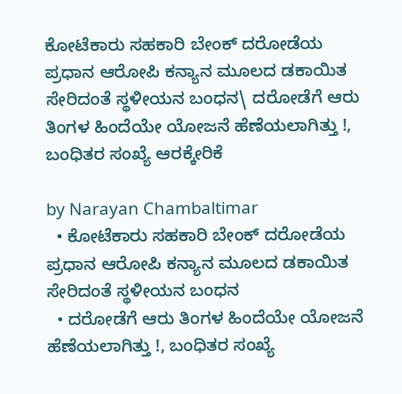ಕೋಟೆಕಾರು ಸಹಕಾರಿ ಬೇಂಕ್ ದರೋಡೆಯ ಪ್ರಧಾನ ಆರೋಪಿ ಕನ್ಯಾನ ಮೂಲದ ಡಕಾಯಿತ ಸೇರಿದಂತೆ ಸ್ಥಳೀಯನ ಬಂಧನ\ ದರೋಡೆಗೆ ಆರು ತಿಂಗಳ ಹಿಂದೆಯೇ ಯೋಜನೆ ಹೆಣೆಯಲಾಗಿತ್ತು !, ಬಂಧಿತರ ಸಂಖ್ಯೆ ಆರಕ್ಕೇರಿಕೆ

by Narayan Chambaltimar
  • ಕೋಟೆಕಾರು ಸಹಕಾರಿ ಬೇಂಕ್ ದರೋಡೆಯ ಪ್ರಧಾನ ಆರೋಪಿ ಕನ್ಯಾನ ಮೂಲದ ಡಕಾಯಿತ ಸೇರಿದಂತೆ ಸ್ಥಳೀಯನ ಬಂಧನ
  • ದರೋಡೆಗೆ ಆರು ತಿಂಗಳ ಹಿಂದೆಯೇ ಯೋಜನೆ ಹೆಣೆಯಲಾಗಿತ್ತು !, ಬಂಧಿತರ ಸಂಖ್ಯೆ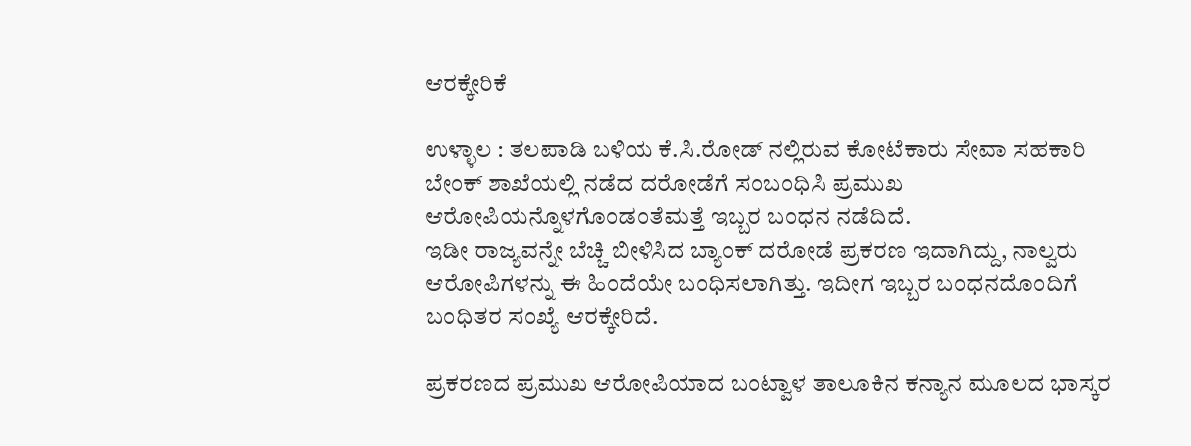ಆರಕ್ಕೇರಿಕೆ

ಉಳ್ಳಾಲ : ತಲಪಾಡಿ ಬಳಿಯ ಕೆ.ಸಿ.ರೋಡ್ ನಲ್ಲಿರುವ ಕೋಟೆಕಾರು ಸೇವಾ ಸಹಕಾರಿ ಬೇಂಕ್ ಶಾಖೆಯಲ್ಲಿ ನಡೆದ ದರೋಡೆಗೆ ಸಂಬಂಧಿಸಿ ಪ್ರಮುಖ ಆರೋಪಿಯನ್ನೊಳಗೊಂಡಂತೆಮತ್ತೆ ಇಬ್ಬರ ಬಂಧನ ನಡೆದಿದೆ.
ಇಡೀ ರಾಜ್ಯವನ್ನೇ ಬೆಚ್ಚಿ ಬೀಳಿಸಿದ ಬ್ಯಾಂಕ್ ದರೋಡೆ ಪ್ರಕರಣ ಇದಾಗಿದ್ದು, ನಾಲ್ವರು ಆರೋಪಿಗಳನ್ನು ಈ ಹಿಂದೆಯೇ ಬಂಧಿಸಲಾಗಿತ್ತು. ಇದೀಗ ಇಬ್ಬರ ಬಂಧನದೊಂದಿಗೆ ಬಂಧಿತರ ಸಂಖ್ಯೆ ಆರಕ್ಕೇರಿದೆ.

ಪ್ರಕರಣದ ಪ್ರಮುಖ ಆರೋಪಿಯಾದ ಬಂಟ್ವಾಳ ತಾಲೂಕಿನ ಕನ್ಯಾನ ಮೂಲದ ಭಾಸ್ಕರ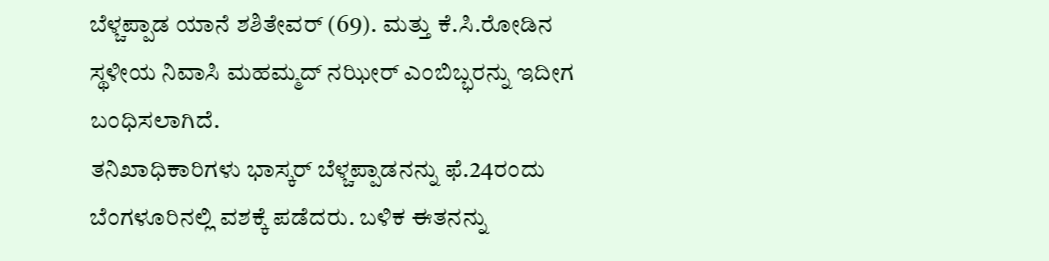ಬೆಳ್ಚಪ್ಪಾಡ ಯಾನೆ ಶಶಿತೇವರ್ (69). ಮತ್ತು ಕೆ.ಸಿ.ರೋಡಿನ ಸ್ಥಳೀಯ ನಿವಾಸಿ ಮಹಮ್ಮದ್ ನಝೀರ್ ಎಂಬಿಬ್ಭರನ್ನು ಇದೀಗ ಬಂಧಿಸಲಾಗಿದೆ.
ತನಿಖಾಧಿಕಾರಿಗಳು ಭಾಸ್ಕರ್ ಬೆಳ್ಚಪ್ಪಾಡನನ್ನು ಫೆ.24ರಂದು ಬೆಂಗಳೂರಿನಲ್ಲಿ ವಶಕ್ಕೆ ಪಡೆದರು. ಬಳಿಕ ಈತನನ್ನು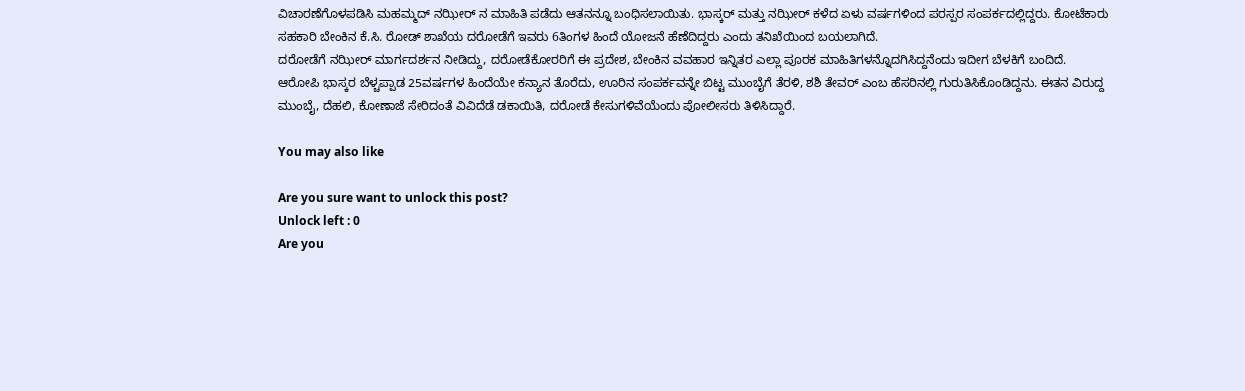ವಿಚಾರಣೆಗೊಳಪಡಿಸಿ ಮಹಮ್ಮದ್ ನಝೀರ್ ನ ಮಾಹಿತಿ ಪಡೆದು ಆತನನ್ನೂ ಬಂಧಿಸಲಾಯಿತು. ಭಾಸ್ಕರ್ ಮತ್ತು ನಝೀರ್ ಕಳೆದ ಏಳು ವರ್ಷಗಳಿಂದ ಪರಸ್ಪರ ಸಂಪರ್ಕದಲ್ಲಿದ್ದರು. ಕೋಟೆಕಾರು ಸಹಕಾರಿ ಬೇಂಕಿನ ಕೆ.ಸಿ. ರೋಡ್ ಶಾಖೆಯ ದರೋಡೆಗೆ ಇವರು 6ತಿಂಗಳ ಹಿಂದೆ ಯೋಜನೆ ಹೆಣೆದಿದ್ದರು ಎಂದು ತನಿಖೆಯಿಂದ ಬಯಲಾಗಿದೆ.
ದರೋಡೆಗೆ ನಝೀರ್ ಮಾರ್ಗದರ್ಶನ ನೀಡಿದ್ದು, ದರೋಡೆಕೋರರಿಗೆ ಈ ಪ್ರದೇಶ, ಬೇಂಕಿನ ವವಹಾರ ಇನ್ನಿತರ ಎಲ್ಲಾ ಪೂರಕ ಮಾಹಿತಿಗಳನ್ನೊದಗಿಸಿದ್ದನೆಂದು ಇದೀಗ ಬೆಳಕಿಗೆ ಬಂದಿದೆ.
ಆರೋಪಿ ಭಾಸ್ಕರ ಬೆಳ್ಚಪ್ಪಾಡ 25ವರ್ಷಗಳ ಹಿಂದೆಯೇ ಕನ್ಯಾನ ತೊರೆದು, ಊರಿನ ಸಂಪರ್ಕವನ್ನೇ ಬಿಟ್ಟ ಮುಂಬೈಗೆ ತೆರಳಿ, ಶಶಿ ತೇವರ್ ಎಂಬ ಹೆಸರಿನಲ್ಲಿ ಗುರುತಿಸಿಕೊಂಡಿದ್ದನು. ಈತನ ವಿರುದ್ದ ಮುಂಬೈ, ದೆಹಲಿ, ಕೋಣಾಜೆ ಸೇರಿದಂತೆ ವಿವಿದೆಡೆ ಡಕಾಯಿತಿ, ದರೋಡೆ ಕೇಸುಗಳಿವೆಯೆಂದು ಪೋಲೀಸರು ತಿಳಿಸಿದ್ದಾರೆ.

You may also like

Are you sure want to unlock this post?
Unlock left : 0
Are you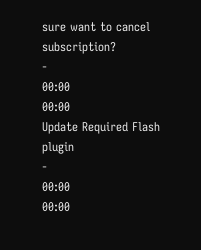sure want to cancel subscription?
-
00:00
00:00
Update Required Flash plugin
-
00:00
00:00